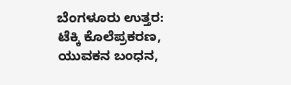ಬೆಂಗಳೂರು ಉತ್ತರ: ಟೆಕ್ಕಿ ಕೊಲೆಪ್ರಕರಣ, ಯುವಕನ ಬಂಧನ,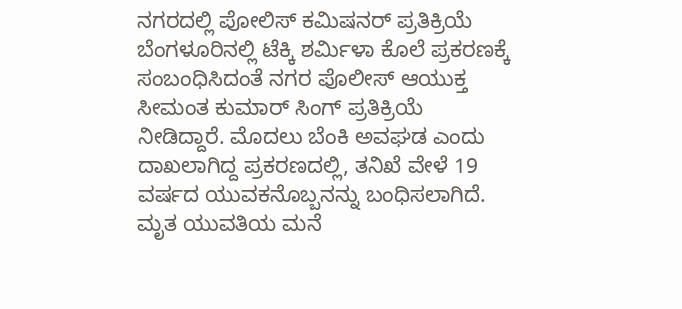ನಗರದಲ್ಲಿ ಪೋಲಿಸ್ ಕಮಿಷನರ್ ಪ್ರತಿಕ್ರಿಯೆ
ಬೆಂಗಳೂರಿನಲ್ಲಿ ಟೆಕ್ಕಿ ಶರ್ಮಿಳಾ ಕೊಲೆ ಪ್ರಕರಣಕ್ಕೆ ಸಂಬಂಧಿಸಿದಂತೆ ನಗರ ಪೊಲೀಸ್ ಆಯುಕ್ತ ಸೀಮಂತ ಕುಮಾರ್ ಸಿಂಗ್ ಪ್ರತಿಕ್ರಿಯೆ ನೀಡಿದ್ದಾರೆ. ಮೊದಲು ಬೆಂಕಿ ಅವಘಡ ಎಂದು ದಾಖಲಾಗಿದ್ದ ಪ್ರಕರಣದಲ್ಲಿ, ತನಿಖೆ ವೇಳೆ 19 ವರ್ಷದ ಯುವಕನೊಬ್ಬನನ್ನು ಬಂಧಿಸಲಾಗಿದೆ. ಮೃತ ಯುವತಿಯ ಮನೆ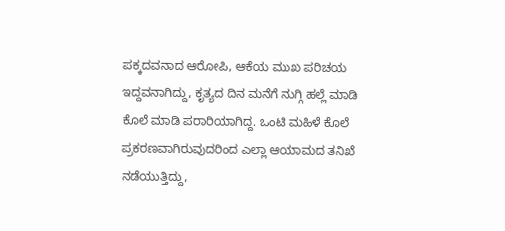ಪಕ್ಕದವನಾದ ಆರೋಪಿ, ಆಕೆಯ ಮುಖ ಪರಿಚಯ ಇದ್ದವನಾಗಿದ್ದು, ಕೃತ್ಯದ ದಿನ ಮನೆಗೆ ನುಗ್ಗಿ ಹಲ್ಲೆ ಮಾಡಿ ಕೊಲೆ ಮಾಡಿ ಪರಾರಿಯಾಗಿದ್ದ. ಒಂಟಿ ಮಹಿಳೆ ಕೊಲೆ ಪ್ರಕರಣವಾಗಿರುವುದರಿಂದ ಎಲ್ಲಾ ಆಯಾಮದ ತನಿಖೆ ನಡೆಯುತ್ತಿದ್ದು,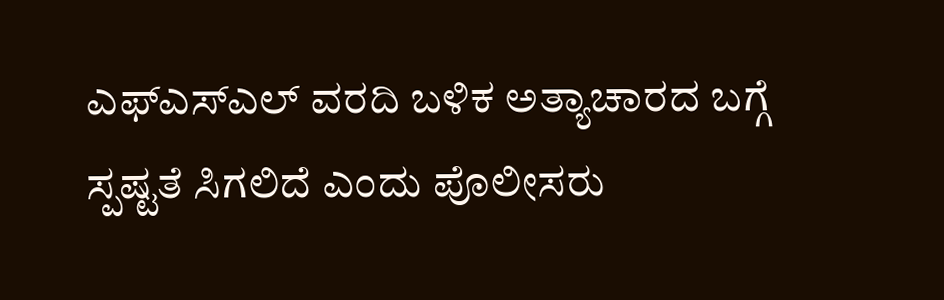ಎಫ್ಎಸ್ಎಲ್ ವರದಿ ಬಳಿಕ ಅತ್ಯಾಚಾರದ ಬಗ್ಗೆ ಸ್ಪಷ್ಟತೆ ಸಿಗಲಿದೆ ಎಂದು ಪೊಲೀಸರು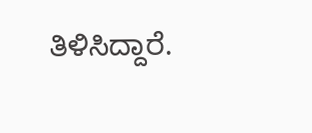ತಿಳಿಸಿದ್ದಾರೆ.